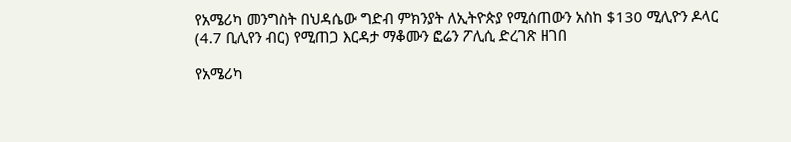የአሜሪካ መንግስት በህዳሴው ግድብ ምክንያት ለኢትዮጵያ የሚሰጠውን አስከ $130 ሚሊዮን ዶላር (4.7 ቢሊየን ብር) የሚጠጋ እርዳታ ማቆሙን ፎሬን ፖሊሲ ድረገጽ ዘገበ

የአሜሪካ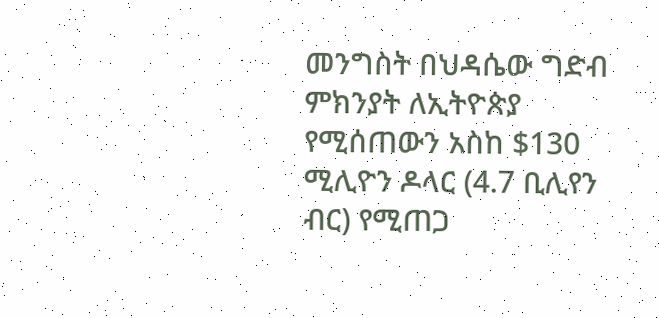መንግስት በህዳሴው ግድብ ምክንያት ለኢትዮጵያ የሚሰጠውን አስከ $130 ሚሊዮን ዶላር (4.7 ቢሊየን ብር) የሚጠጋ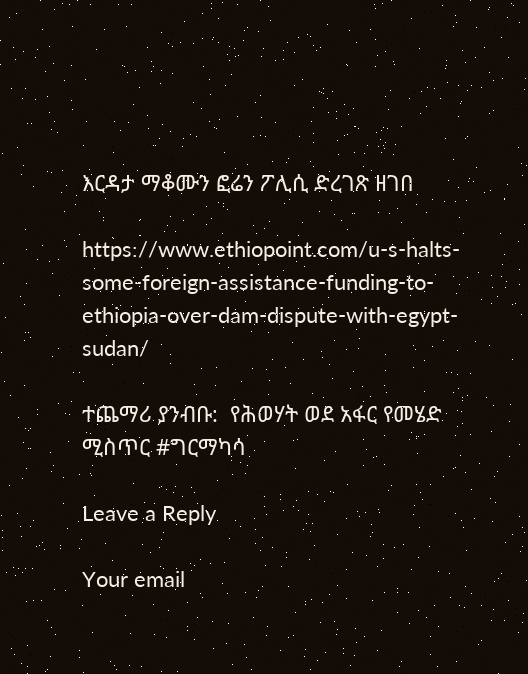እርዳታ ማቆሙን ፎሬን ፖሊሲ ድረገጽ ዘገበ

https://www.ethiopoint.com/u-s-halts-some-foreign-assistance-funding-to-ethiopia-over-dam-dispute-with-egypt-sudan/

ተጨማሪ ያንብቡ:  የሕወሃት ወደ አፋር የመሄድ ሚስጥር #ግርማካሳ

Leave a Reply

Your email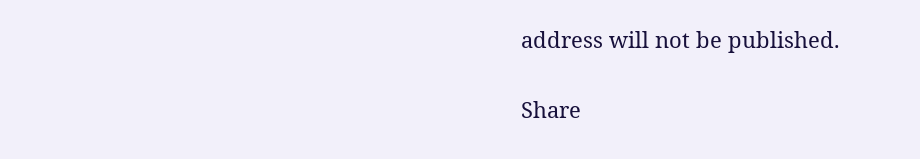address will not be published.

Share